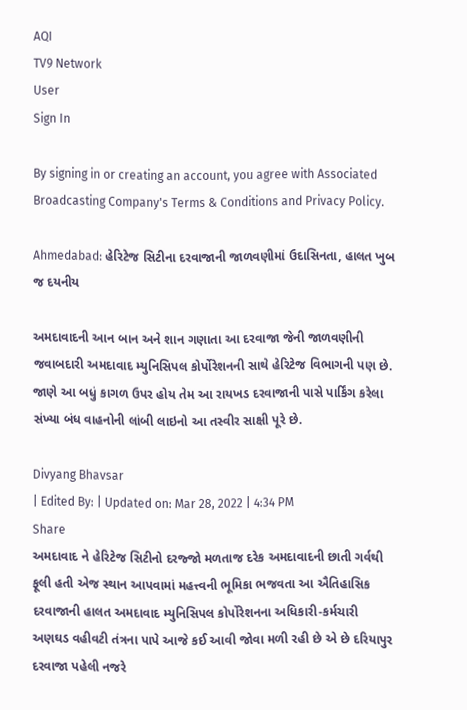AQI
TV9 Network
User
Sign In

By signing in or creating an account, you agree with Associated Broadcasting Company's Terms & Conditions and Privacy Policy.

Ahmedabad: હેરિટેજ સિટીના દરવાજાની જાળવણીમાં ઉદાસિનતા, હાલત ખુબ જ દયનીય

અમદાવાદની આન બાન અને શાન ગણાતા આ દરવાજા જેની જાળવણીની જવાબદારી અમદાવાદ મ્યુનિસિપલ કોર્પોરેશનની સાથે હેરિટેજ વિભાગની પણ છે. જાણે આ બધું કાગળ ઉપર હોય તેમ આ રાયખડ દરવાજાની પાસે પાર્કિંગ કરેલા સંખ્યા બંધ વાહનોની લાંબી લાઇનો આ તસ્વીર સાક્ષી પૂરે છે.

Divyang Bhavsar
| Edited By: | Updated on: Mar 28, 2022 | 4:34 PM
Share
અમદાવાદ ને હેરિટેજ સિટીનો દરજ્જો મળતાજ દરેક અમદાવાદની છાતી ગર્વથી ફૂલી હતી એજ સ્થાન આપવામાં મહત્ત્વની ભૂમિકા ભજવતા આ ઐતિહાસિક દરવાજાની હાલત અમદાવાદ મ્યુનિસિપલ કોર્પોરેશનના અધિકારી-કર્મચારી અણઘડ વહીવટી તંત્રના પાપે આજે કઈ આવી જોવા મળી રહી છે એ છે દરિયાપુર દરવાજા પહેલી નજરે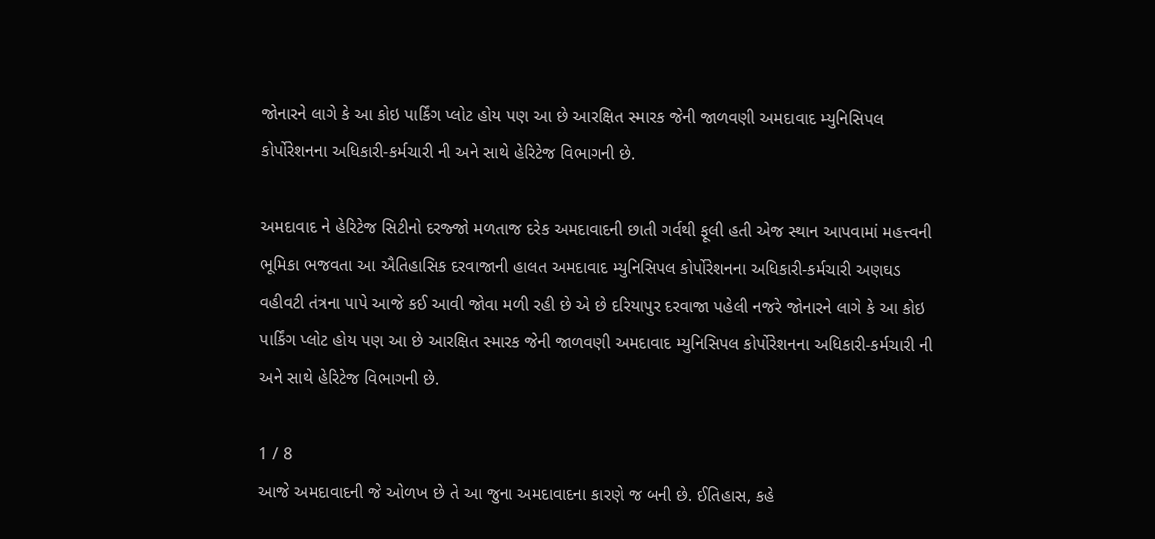જોનારને લાગે કે આ કોઇ પાર્કિંગ પ્લોટ હોય પણ આ છે આરક્ષિત સ્મારક જેની જાળવણી અમદાવાદ મ્યુનિસિપલ કોર્પોરેશનના અધિકારી-કર્મચારી ની અને સાથે હેરિટેજ વિભાગની છે.

અમદાવાદ ને હેરિટેજ સિટીનો દરજ્જો મળતાજ દરેક અમદાવાદની છાતી ગર્વથી ફૂલી હતી એજ સ્થાન આપવામાં મહત્ત્વની ભૂમિકા ભજવતા આ ઐતિહાસિક દરવાજાની હાલત અમદાવાદ મ્યુનિસિપલ કોર્પોરેશનના અધિકારી-કર્મચારી અણઘડ વહીવટી તંત્રના પાપે આજે કઈ આવી જોવા મળી રહી છે એ છે દરિયાપુર દરવાજા પહેલી નજરે જોનારને લાગે કે આ કોઇ પાર્કિંગ પ્લોટ હોય પણ આ છે આરક્ષિત સ્મારક જેની જાળવણી અમદાવાદ મ્યુનિસિપલ કોર્પોરેશનના અધિકારી-કર્મચારી ની અને સાથે હેરિટેજ વિભાગની છે.

1 / 8
આજે અમદાવાદની જે ઓળખ છે તે આ જુના અમદાવાદના કારણે જ બની છે. ઈતિહાસ, કહે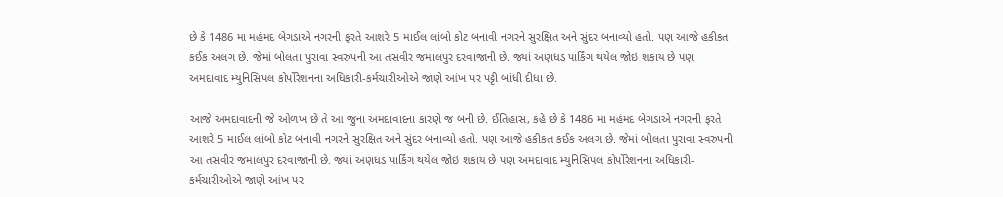છે કે 1486 મા મહંમદ બેગડાએ નગરની ફરતે આશરે 5 માઈલ લાંબો કોટ બનાવી નગરને સુરક્ષિત અને સુંદર બનાવ્યો હતો. પણ આજે હકીકત કઈક અલગ છે. જેમાં બોલતા પુરાવા સ્વરુપની આ તસવીર જમાલપુર દરવાજાની છે. જ્યાં અણધડ પાર્કિંગ થયેલ જોઇ શકાય છે પણ અમદાવાદ મ્યુનિસિપલ કોર્પોરેશનના અધિકારી-કર્મચારીઓએ જાણે આંખ પર પટ્ટી બાંધી દીધા છે.

આજે અમદાવાદની જે ઓળખ છે તે આ જુના અમદાવાદના કારણે જ બની છે. ઈતિહાસ, કહે છે કે 1486 મા મહંમદ બેગડાએ નગરની ફરતે આશરે 5 માઈલ લાંબો કોટ બનાવી નગરને સુરક્ષિત અને સુંદર બનાવ્યો હતો. પણ આજે હકીકત કઈક અલગ છે. જેમાં બોલતા પુરાવા સ્વરુપની આ તસવીર જમાલપુર દરવાજાની છે. જ્યાં અણધડ પાર્કિંગ થયેલ જોઇ શકાય છે પણ અમદાવાદ મ્યુનિસિપલ કોર્પોરેશનના અધિકારી-કર્મચારીઓએ જાણે આંખ પર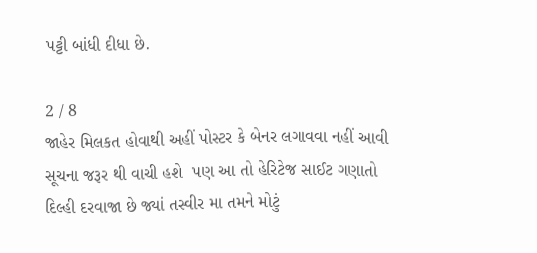પટ્ટી બાંધી દીધા છે.

2 / 8
જાહેર મિલકત હોવાથી અહીં પોસ્ટર કે બેનર લગાવવા નહીં આવી સૂચના જરૂર થી વાચી હશે  પણ આ તો હેરિટેજ સાઈટ ગણાતો દિલ્હી દરવાજા છે જ્યાં તસ્વીર મા તમને મોટું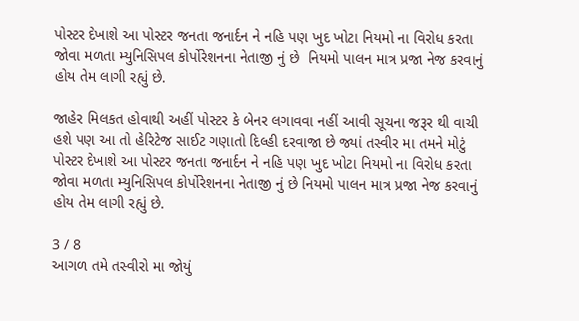પોસ્ટર દેખાશે આ પોસ્ટર જનતા જનાર્દન ને નહિ પણ ખુદ ખોટા નિયમો ના વિરોધ કરતા જોવા મળતા મ્યુનિસિપલ કોર્પોરેશનના નેતાજી નું છે  નિયમો પાલન માત્ર પ્રજા નેજ કરવાનું હોય તેમ લાગી રહ્યું છે.

જાહેર મિલકત હોવાથી અહીં પોસ્ટર કે બેનર લગાવવા નહીં આવી સૂચના જરૂર થી વાચી હશે પણ આ તો હેરિટેજ સાઈટ ગણાતો દિલ્હી દરવાજા છે જ્યાં તસ્વીર મા તમને મોટું પોસ્ટર દેખાશે આ પોસ્ટર જનતા જનાર્દન ને નહિ પણ ખુદ ખોટા નિયમો ના વિરોધ કરતા જોવા મળતા મ્યુનિસિપલ કોર્પોરેશનના નેતાજી નું છે નિયમો પાલન માત્ર પ્રજા નેજ કરવાનું હોય તેમ લાગી રહ્યું છે.

3 / 8
આગળ તમે તસ્વીરો મા જોયું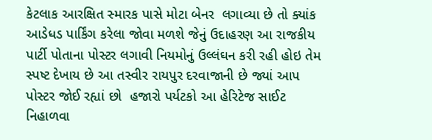કેટલાક આરક્ષિત સ્મારક પાસે મોટા બેનર  લગાવ્યા છે તો ક્યાંક આડેધડ પાર્કિંગ કરેલા જોવા મળશે જેનું ઉદાહરણ આ રાજકીય પાર્ટી પોતાના પોસ્ટર લગાવી નિયમોનું ઉલ્લંઘન કરી રહી હોઇ તેમ સ્પષ્ટ દેખાય છે આ તસ્વીર રાયપુર દરવાજાની છે જ્યાં આપ પોસ્ટર જોઈ રહ્યાં છો  હજારો પર્યટકો આ હેરિટેજ સાઈટ નિહાળવા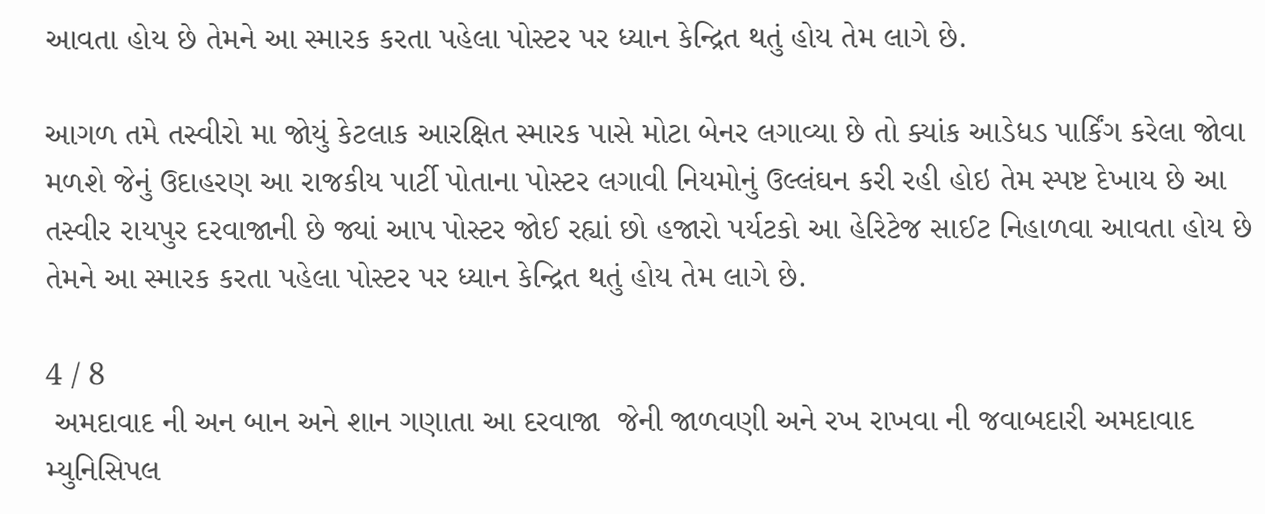આવતા હોય છે તેમને આ સ્મારક કરતા પહેલા પોસ્ટર પર ધ્યાન કેન્દ્રિત થતું હોય તેમ લાગે છે.

આગળ તમે તસ્વીરો મા જોયું કેટલાક આરક્ષિત સ્મારક પાસે મોટા બેનર લગાવ્યા છે તો ક્યાંક આડેધડ પાર્કિંગ કરેલા જોવા મળશે જેનું ઉદાહરણ આ રાજકીય પાર્ટી પોતાના પોસ્ટર લગાવી નિયમોનું ઉલ્લંઘન કરી રહી હોઇ તેમ સ્પષ્ટ દેખાય છે આ તસ્વીર રાયપુર દરવાજાની છે જ્યાં આપ પોસ્ટર જોઈ રહ્યાં છો હજારો પર્યટકો આ હેરિટેજ સાઈટ નિહાળવા આવતા હોય છે તેમને આ સ્મારક કરતા પહેલા પોસ્ટર પર ધ્યાન કેન્દ્રિત થતું હોય તેમ લાગે છે.

4 / 8
 અમદાવાદ ની અન બાન અને શાન ગણાતા આ દરવાજા  જેની જાળવણી અને રખ રાખવા ની જવાબદારી અમદાવાદ મ્યુનિસિપલ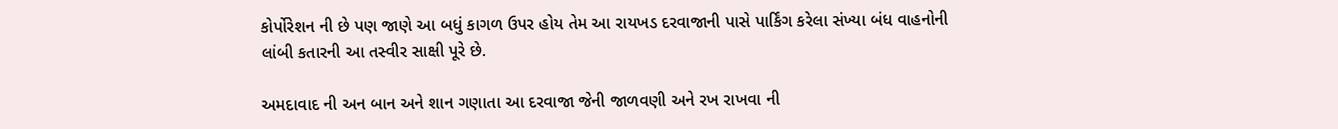કોર્પોરેશન ની છે પણ જાણે આ બધું કાગળ ઉપર હોય તેમ આ રાયખડ દરવાજાની પાસે પાર્કિંગ કરેલા સંખ્યા બંધ વાહનોની લાંબી કતારની આ તસ્વીર સાક્ષી પૂરે છે.

અમદાવાદ ની અન બાન અને શાન ગણાતા આ દરવાજા જેની જાળવણી અને રખ રાખવા ની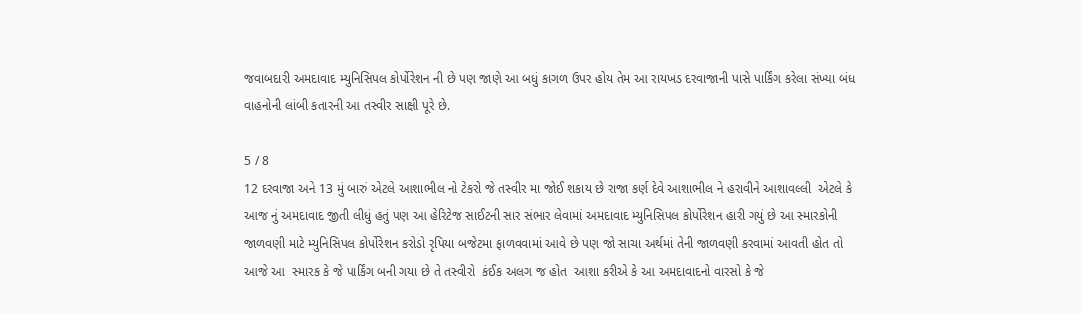જવાબદારી અમદાવાદ મ્યુનિસિપલ કોર્પોરેશન ની છે પણ જાણે આ બધું કાગળ ઉપર હોય તેમ આ રાયખડ દરવાજાની પાસે પાર્કિંગ કરેલા સંખ્યા બંધ વાહનોની લાંબી કતારની આ તસ્વીર સાક્ષી પૂરે છે.

5 / 8
12 દરવાજા અને 13 મું બારું એટલે આશાભીલ નો ટેકરો જે તસ્વીર મા જોઈ શકાય છે રાજા કર્ણ દેવે આશાભીલ ને હરાવીને આશાવલ્લી  એટલે કે આજ નું અમદાવાદ જીતી લીધું હતું પણ આ હેરિટેજ સાઈટની સાર સંભાર લેવામાં અમદાવાદ મ્યુનિસિપલ કોર્પોરેશન હારી ગયું છે આ સ્મારકોની જાળવણી માટે મ્યુનિસિપલ કોર્પોરેશન કરોડો રૃપિયા બજેટમા ફાળવવામાં આવે છે પણ જો સાચા અર્થમાં તેની જાળવણી કરવામાં આવતી હોત તો આજે આ  સ્મારક કે જે પાર્કિંગ બની ગયા છે તે તસ્વીરો  કંઈક અલગ જ હોત  આશા કરીએ કે આ અમદાવાદનો વારસો કે જે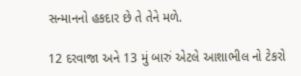સન્માનનો હકદાર છે તે તેને મળે.

12 દરવાજા અને 13 મું બારું એટલે આશાભીલ નો ટેકરો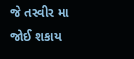જે તસ્વીર મા જોઈ શકાય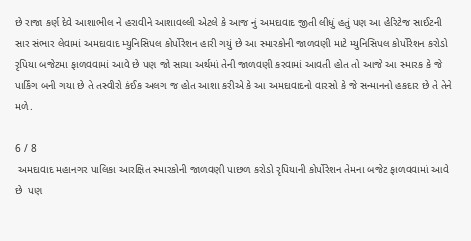છે રાજા કર્ણ દેવે આશાભીલ ને હરાવીને આશાવલ્લી એટલે કે આજ નું અમદાવાદ જીતી લીધું હતું પણ આ હેરિટેજ સાઈટની સાર સંભાર લેવામાં અમદાવાદ મ્યુનિસિપલ કોર્પોરેશન હારી ગયું છે આ સ્મારકોની જાળવણી માટે મ્યુનિસિપલ કોર્પોરેશન કરોડો રૃપિયા બજેટમા ફાળવવામાં આવે છે પણ જો સાચા અર્થમાં તેની જાળવણી કરવામાં આવતી હોત તો આજે આ સ્મારક કે જે પાર્કિંગ બની ગયા છે તે તસ્વીરો કંઈક અલગ જ હોત આશા કરીએ કે આ અમદાવાદનો વારસો કે જે સન્માનનો હકદાર છે તે તેને મળે.

6 / 8
 અમદાવાદ મહાનગર પાલિકા આરક્ષિત સ્મારકોની જાળવણી પાછળ કરોડો રૃપિયાની કોર્પોરેશન તેમના બજેટ ફાળવવામાં આવે છે  પણ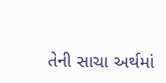તેની સાચા અર્થમાં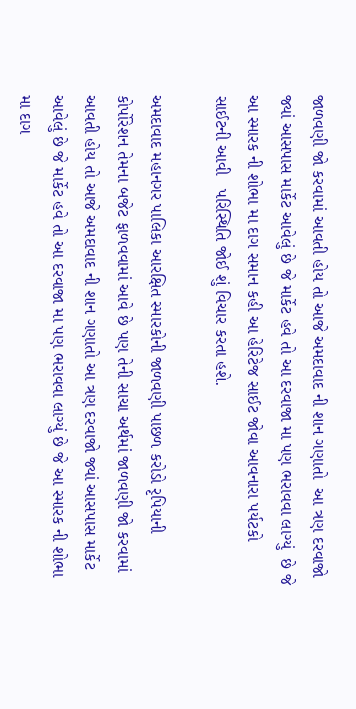જાળવણી જો કરવામાં આવતી હોય તો આજે અમદાવાદ ની શાન ગણાતો  આ ત્રણ દરવાજો જ્યાં આસપાસ માર્કેટ આવેલું છે જે માર્કેટ હવે તો આ દરવાજા મા પણ ભરાવવા લાગ્યું  છે જે આ સ્મારક ની શોભા મા દાગ સમાન કહી આ હેરિટેજ સાઈટ જોવા આવનારા પર્યટકો સાઈટની આવી   પરિસ્થિતિ જોઈ શું વિચાર કરતા હશે.

અમદાવાદ મહાનગર પાલિકા આરક્ષિત સ્મારકોની જાળવણી પાછળ કરોડો રૃપિયાની કોર્પોરેશન તેમના બજેટ ફાળવવામાં આવે છે પણ તેની સાચા અર્થમાં જાળવણી જો કરવામાં આવતી હોય તો આજે અમદાવાદ ની શાન ગણાતો આ ત્રણ દરવાજો જ્યાં આસપાસ માર્કેટ આવેલું છે જે માર્કેટ હવે તો આ દરવાજા મા પણ ભરાવવા લાગ્યું છે જે આ સ્મારક ની શોભા મા દાગ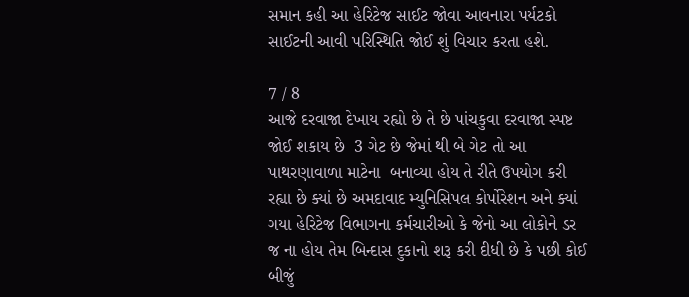સમાન કહી આ હેરિટેજ સાઈટ જોવા આવનારા પર્યટકો સાઈટની આવી પરિસ્થિતિ જોઈ શું વિચાર કરતા હશે.

7 / 8
આજે દરવાજા દેખાય રહ્યો છે તે છે પાંચકુવા દરવાજા સ્પષ્ટ જોઈ શકાય છે  3 ગેટ છે જેમાં થી બે ગેટ તો આ પાથરણાવાળા માટેના  બનાવ્યા હોય તે રીતે ઉપયોગ કરી રહ્યા છે ક્યાં છે અમદાવાદ મ્યુનિસિપલ કોર્પોરેશન અને ક્યાં ગયા હેરિટેજ વિભાગના કર્મચારીઓ કે જેનો આ લોકોને ડર જ ના હોય તેમ બિન્દાસ દુકાનો શરૂ કરી દીધી છે કે પછી કોઈ બીજું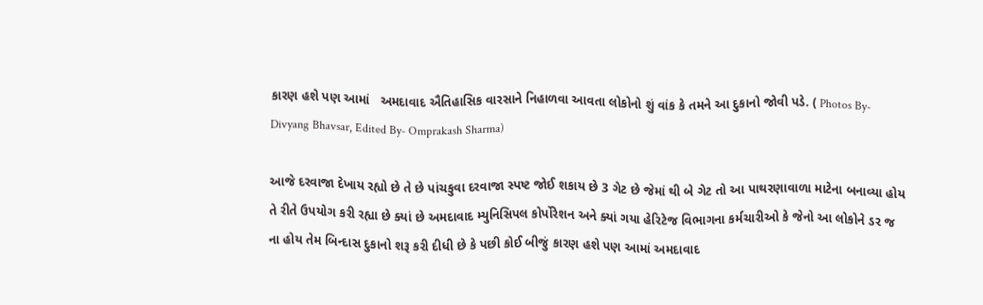કારણ હશે પણ આમાં   અમદાવાદ ઐતિહાસિક વારસાને નિહાળવા આવતા લોકોનો શું વાંક કે તમને આ દુકાનો જોવી પડે. ( Photos By- Divyang Bhavsar, Edited By- Omprakash Sharma)

આજે દરવાજા દેખાય રહ્યો છે તે છે પાંચકુવા દરવાજા સ્પષ્ટ જોઈ શકાય છે 3 ગેટ છે જેમાં થી બે ગેટ તો આ પાથરણાવાળા માટેના બનાવ્યા હોય તે રીતે ઉપયોગ કરી રહ્યા છે ક્યાં છે અમદાવાદ મ્યુનિસિપલ કોર્પોરેશન અને ક્યાં ગયા હેરિટેજ વિભાગના કર્મચારીઓ કે જેનો આ લોકોને ડર જ ના હોય તેમ બિન્દાસ દુકાનો શરૂ કરી દીધી છે કે પછી કોઈ બીજું કારણ હશે પણ આમાં અમદાવાદ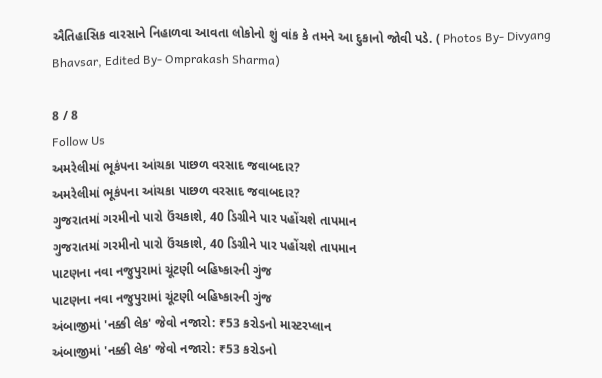ઐતિહાસિક વારસાને નિહાળવા આવતા લોકોનો શું વાંક કે તમને આ દુકાનો જોવી પડે. ( Photos By- Divyang Bhavsar, Edited By- Omprakash Sharma)

8 / 8
Follow Us
અમરેલીમાં ભૂકંપના આંચકા પાછળ વરસાદ જવાબદાર?
અમરેલીમાં ભૂકંપના આંચકા પાછળ વરસાદ જવાબદાર?
ગુજરાતમાં ગરમીનો પારો ઉંચકાશે, 40 ડિગ્રીને પાર પહોંચશે તાપમાન
ગુજરાતમાં ગરમીનો પારો ઉંચકાશે, 40 ડિગ્રીને પાર પહોંચશે તાપમાન
પાટણના નવા નજુપુરામાં ચૂંટણી બહિષ્કારની ગુંજ
પાટણના નવા નજુપુરામાં ચૂંટણી બહિષ્કારની ગુંજ
અંબાજીમાં 'નક્કી લેક' જેવો નજારો: ₹53 કરોડનો માસ્ટરપ્લાન
અંબાજીમાં 'નક્કી લેક' જેવો નજારો: ₹53 કરોડનો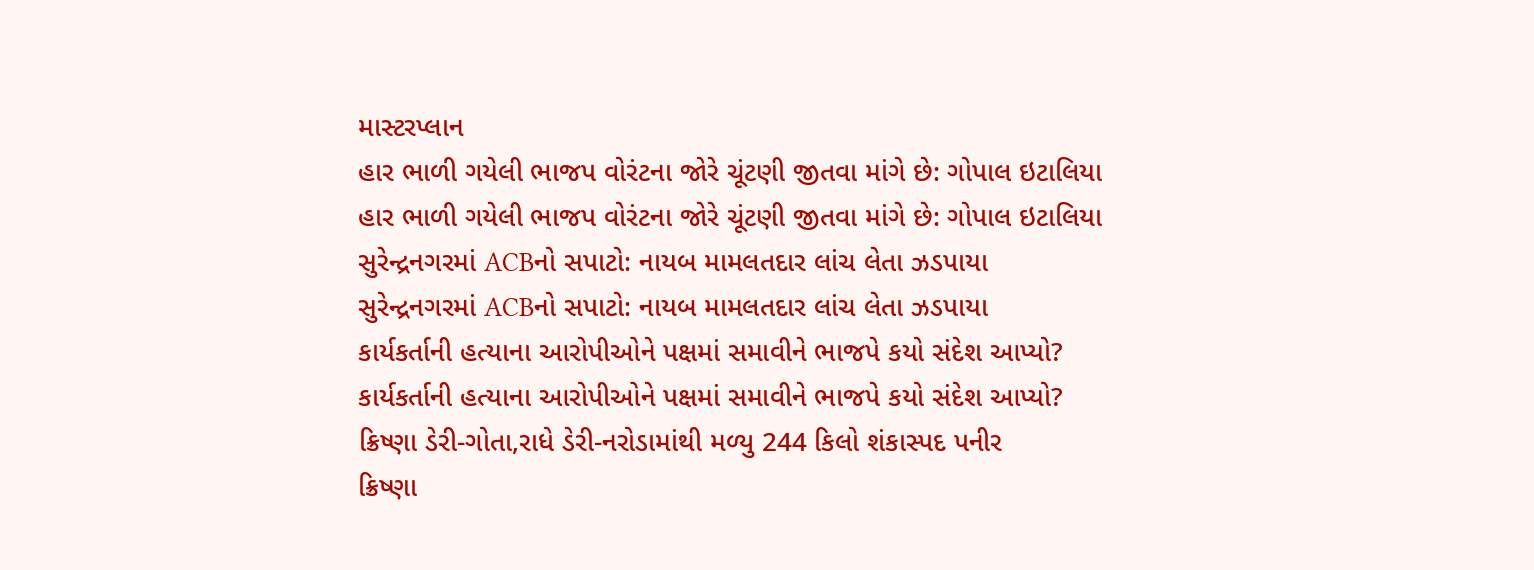માસ્ટરપ્લાન
હાર ભાળી ગયેલી ભાજપ વોરંટના જોરે ચૂંટણી જીતવા માંગે છે: ગોપાલ ઇટાલિયા
હાર ભાળી ગયેલી ભાજપ વોરંટના જોરે ચૂંટણી જીતવા માંગે છે: ગોપાલ ઇટાલિયા
સુરેન્દ્રનગરમાં ACBનો સપાટો: નાયબ મામલતદાર લાંચ લેતા ઝડપાયા
સુરેન્દ્રનગરમાં ACBનો સપાટો: નાયબ મામલતદાર લાંચ લેતા ઝડપાયા
કાર્યકર્તાની હત્યાના આરોપીઓને પક્ષમાં સમાવીને ભાજપે કયો સંદેશ આપ્યો?
કાર્યકર્તાની હત્યાના આરોપીઓને પક્ષમાં સમાવીને ભાજપે કયો સંદેશ આપ્યો?
ક્રિષ્ણા ડેરી-ગોતા,રાધે ડેરી-નરોડામાંથી મળ્યુ 244 કિલો શંકાસ્પદ પનીર
ક્રિષ્ણા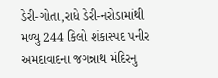ડેરી-ગોતા,રાધે ડેરી-નરોડામાંથી મળ્યુ 244 કિલો શંકાસ્પદ પનીર
અમદાવાદના જગન્નાથ મંદિરનુ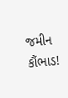જમીન કૌંભાડ!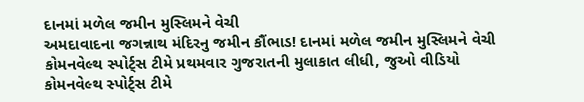દાનમાં મળેલ જમીન મુસ્લિમને વેચી
અમદાવાદના જગન્નાથ મંદિરનુ જમીન કૌંભાડ! દાનમાં મળેલ જમીન મુસ્લિમને વેચી
કોમનવેલ્થ સ્પોર્ટ્સ ટીમે પ્રથમવાર ગુજરાતની મુલાકાત લીધી, જુઓ વીડિયો
કોમનવેલ્થ સ્પોર્ટ્સ ટીમે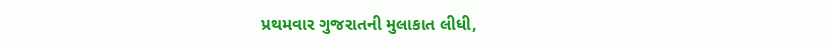પ્રથમવાર ગુજરાતની મુલાકાત લીધી,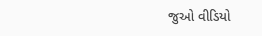જુઓ વીડિયો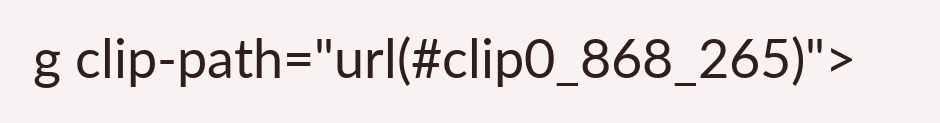g clip-path="url(#clip0_868_265)">